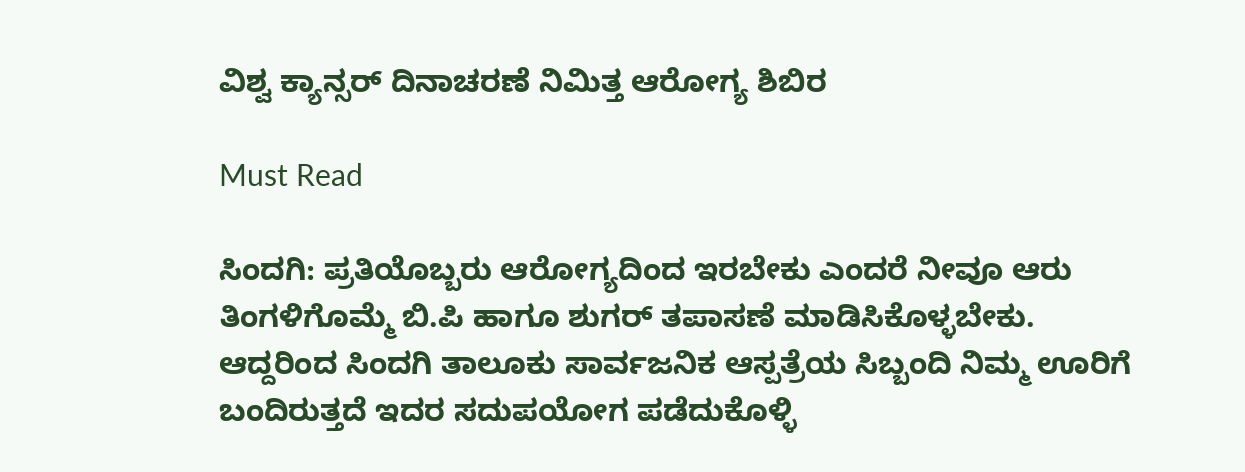ವಿಶ್ವ ಕ್ಯಾನ್ಸರ್ ದಿನಾಚರಣೆ ನಿಮಿತ್ತ ಆರೋಗ್ಯ ಶಿಬಿರ

Must Read

ಸಿಂದಗಿ: ಪ್ರತಿಯೊಬ್ಬರು ಆರೋಗ್ಯದಿಂದ ಇರಬೇಕು ಎಂದರೆ ನೀವೂ ಆರು ತಿಂಗಳಿಗೊಮ್ಮೆ ಬಿ.ಪಿ ಹಾಗೂ ಶುಗರ್ ತಪಾಸಣೆ ಮಾಡಿಸಿಕೊಳ್ಳಬೇಕು. ಆದ್ದರಿಂದ ಸಿಂದಗಿ ತಾಲೂಕು ಸಾರ್ವಜನಿಕ ಆಸ್ಪತ್ರೆಯ ಸಿಬ್ಬಂದಿ ನಿಮ್ಮ ಊರಿಗೆ ಬಂದಿರುತ್ತದೆ ಇದರ ಸದುಪಯೋಗ ಪಡೆದುಕೊಳ್ಳಿ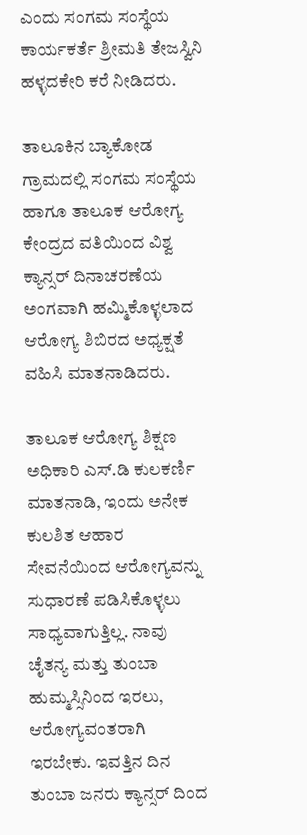ಎಂದು ಸಂಗಮ ಸಂಸ್ಥೆಯ ಕಾರ್ಯಕರ್ತೆ ಶ್ರೀಮತಿ ತೇಜಸ್ವಿನಿ ಹಳ್ಳದಕೇರಿ ಕರೆ ನೀಡಿದರು.

ತಾಲೂಕಿನ ಬ್ಯಾಕೋಡ ಗ್ರಾಮದಲ್ಲಿ ಸಂಗಮ ಸಂಸ್ಥೆಯ ಹಾಗೂ ತಾಲೂಕ ಆರೋಗ್ಯ ಕೇಂದ್ರದ ವತಿಯಿಂದ ವಿಶ್ವ ಕ್ಯಾನ್ಸರ್ ದಿನಾಚರಣೆಯ ಅಂಗವಾಗಿ ಹಮ್ಮಿಕೊಳ್ಳಲಾದ ಆರೋಗ್ಯ ಶಿಬಿರದ ಅಧ್ಯಕ್ಷತೆ ವಹಿಸಿ ಮಾತನಾಡಿದರು.

ತಾಲೂಕ ಆರೋಗ್ಯ ಶಿಕ್ಷಣ ಅಧಿಕಾರಿ ಎಸ್.ಡಿ ಕುಲಕರ್ಣಿ ಮಾತನಾಡಿ, ಇಂದು ಅನೇಕ ಕುಲಶಿತ ಆಹಾರ ಸೇವನೆಯಿಂದ ಆರೋಗ್ಯವನ್ನು ಸುಧಾರಣೆ ಪಡಿಸಿಕೊಳ್ಳಲು ಸಾಧ್ಯವಾಗುತ್ತಿಲ್ಲ. ನಾವು ಚೈತನ್ಯ ಮತ್ತು ತುಂಬಾ ಹುಮ್ಮಸ್ಸಿನಿಂದ ಇರಲು, ಆರೋಗ್ಯವಂತರಾಗಿ ಇರಬೇಕು. ಇವತ್ತಿನ ದಿನ ತುಂಬಾ ಜನರು ಕ್ಯಾನ್ಸರ್ ದಿಂದ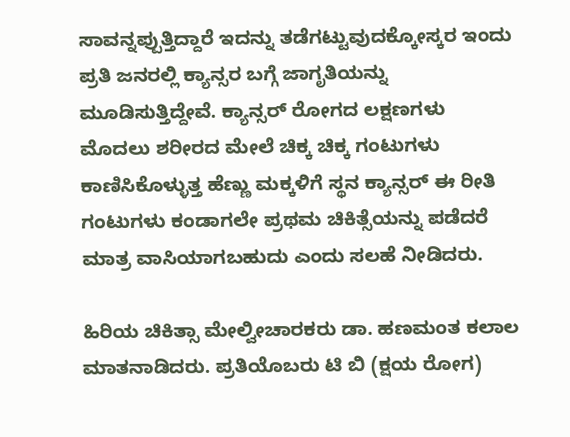ಸಾವನ್ನಪ್ಪುತ್ತಿದ್ದಾರೆ ಇದನ್ನು ತಡೆಗಟ್ಟುವುದಕ್ಕೋಸ್ಕರ ಇಂದು ಪ್ರತಿ ಜನರಲ್ಲಿ ಕ್ಯಾನ್ಸರ ಬಗ್ಗೆ ಜಾಗೃತಿಯನ್ನು ಮೂಡಿಸುತ್ತಿದ್ದೇವೆ. ಕ್ಯಾನ್ಸರ್ ರೋಗದ ಲಕ್ಷಣಗಳು ಮೊದಲು ಶರೀರದ ಮೇಲೆ ಚಿಕ್ಕ ಚಿಕ್ಕ ಗಂಟುಗಳು ಕಾಣಿಸಿಕೊಳ್ಳುತ್ತ ಹೆಣ್ಣು ಮಕ್ಕಳಿಗೆ ಸ್ಥನ ಕ್ಯಾನ್ಸರ್ ಈ ರೀತಿ ಗಂಟುಗಳು ಕಂಡಾಗಲೇ ಪ್ರಥಮ ಚಿಕಿತ್ಸೆಯನ್ನು ಪಡೆದರೆ ಮಾತ್ರ ವಾಸಿಯಾಗಬಹುದು ಎಂದು ಸಲಹೆ ನೀಡಿದರು.

ಹಿರಿಯ ಚಿಕಿತ್ಸಾ ಮೇಲ್ವೀಚಾರಕರು ಡಾ. ಹಣಮಂತ ಕಲಾಲ ಮಾತನಾಡಿದರು. ಪ್ರತಿಯೊಬರು ಟಿ ಬಿ (ಕ್ಷಯ ರೋಗ)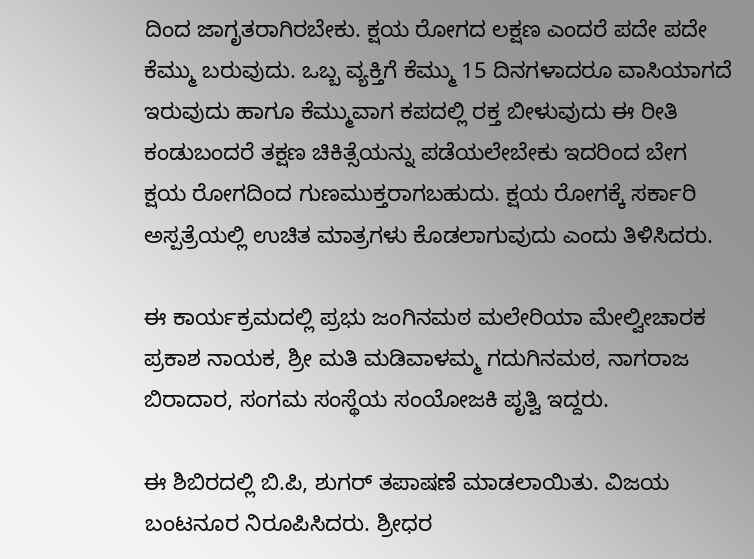ದಿಂದ ಜಾಗೃತರಾಗಿರಬೇಕು. ಕ್ಷಯ ರೋಗದ ಲಕ್ಷಣ ಎಂದರೆ ಪದೇ ಪದೇ ಕೆಮ್ಮು ಬರುವುದು. ಒಬ್ಬ ವ್ಯಕ್ತಿಗೆ ಕೆಮ್ಮು 15 ದಿನಗಳಾದರೂ ವಾಸಿಯಾಗದೆ ಇರುವುದು ಹಾಗೂ ಕೆಮ್ಮುವಾಗ ಕಪದಲ್ಲಿ ರಕ್ತ ಬೀಳುವುದು ಈ ರೀತಿ ಕಂಡುಬಂದರೆ ತಕ್ಷಣ ಚಿಕಿತ್ಸೆಯನ್ನು ಪಡೆಯಲೇಬೇಕು ಇದರಿಂದ ಬೇಗ ಕ್ಷಯ ರೋಗದಿಂದ ಗುಣಮುಕ್ತರಾಗಬಹುದು. ಕ್ಷಯ ರೋಗಕ್ಕೆ ಸರ್ಕಾರಿ ಅಸ್ಪತ್ರೆಯಲ್ಲಿ ಉಚಿತ ಮಾತ್ರಗಳು ಕೊಡಲಾಗುವುದು ಎಂದು ತಿಳಿಸಿದರು.

ಈ ಕಾರ್ಯಕ್ರಮದಲ್ಲಿ ಪ್ರಭು ಜಂಗಿನಮಠ ಮಲೇರಿಯಾ ಮೇಲ್ವೀಚಾರಕ ಪ್ರಕಾಶ ನಾಯಕ, ಶ್ರೀ ಮತಿ ಮಡಿವಾಳಮ್ಮ ಗದುಗಿನಮಠ, ನಾಗರಾಜ ಬಿರಾದಾರ, ಸಂಗಮ ಸಂಸ್ಥೆಯ ಸಂಯೋಜಕಿ ಪೃತ್ವಿ ಇದ್ದರು.

ಈ ಶಿಬಿರದಲ್ಲಿ ಬಿ.ಪಿ, ಶುಗರ್ ತಪಾಷಣೆ ಮಾಡಲಾಯಿತು. ವಿಜಯ ಬಂಟನೂರ ನಿರೂಪಿಸಿದರು. ಶ್ರೀಧರ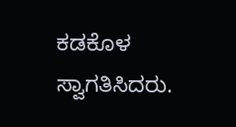ಕಡಕೊಳ ಸ್ವಾಗತಿಸಿದರು.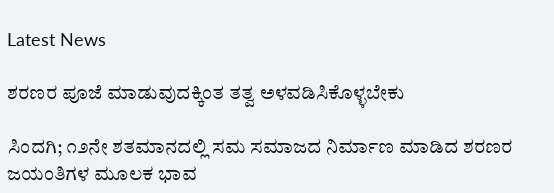Latest News

ಶರಣರ ಪೂಜೆ ಮಾಡುವುದಕ್ಕಿಂತ ತತ್ವ ಅಳವಡಿಸಿಕೊಳ್ಳಬೇಕು

ಸಿಂದಗಿ; ೧೨ನೇ ಶತಮಾನದಲ್ಲಿ ಸಮ ಸಮಾಜದ ನಿರ್ಮಾಣ ಮಾಡಿದ ಶರಣರ ಜಯಂತಿಗಳ ಮೂಲಕ ಭಾವ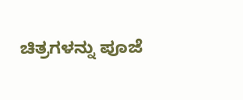ಚಿತ್ರಗಳನ್ನು ಪೂಜೆ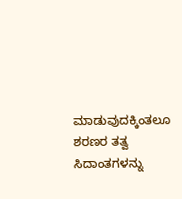ಮಾಡುವುದಕ್ಕಿಂತಲೂ ಶರಣರ ತತ್ವ ಸಿದಾಂತಗಳನ್ನು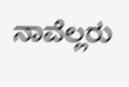ನಾವೆಲ್ಲರು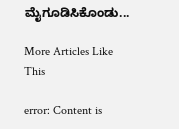ಮೈಗೂಡಿಸಿಕೊಂಡು...

More Articles Like This

error: Content is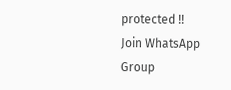protected !!
Join WhatsApp Group